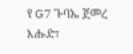የ G7 ጉባኤ ጀመረ
እሑድ፣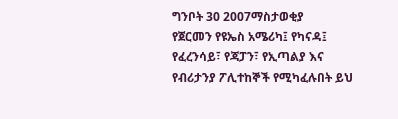ግንቦት 30 2007ማስታወቂያ
የጀርመን የዩኤስ አሜሪካ፤ የካናዳ፤ የፈረንሳይ፣ የጃፓን፣ የኢጣልያ እና የብሪታንያ ፖሊተከኞች የሚካፈሉበት ይህ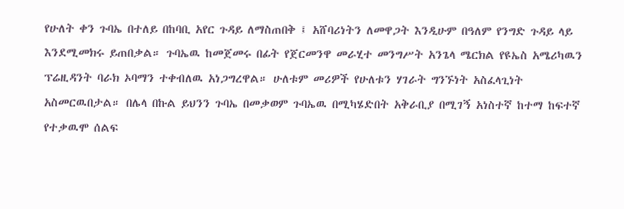የሁለት ቀን ጉባኤ በተለይ በከባቢ አየር ጉዳይ ለማስጠበቅ ፤ አሸባሪነትን ለመዋጋት እንዲሁም በዓለም የንግድ ጉዳይ ላይ እንደሚመክሩ ይጠበቃል። ጉባኤዉ ከመጀመሩ በፊት የጀርመንዋ መራሂተ መንግሥት አንጌላ ሜርክል የዩኤስ አሜሪካዉን ፕሬዚዳንት ባራክ ኦባማን ተቀብለዉ አነጋግረዋል። ሁለቱም መሪዎች የሁለቱን ሃገራት ግንኙነት አስፈላጊነት አስመርዉበታል። በሌላ በኩል ይህንን ጉባኤ በመቃወም ጉባኤዉ በሚካሄድበት አቅራቢያ በሚገኝ አነስተኛ ከተማ ከፍተኛ የተቃዉሞ ሰልፍ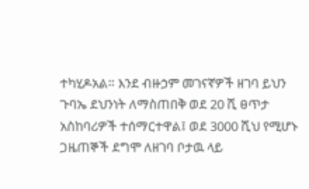ተካሂዶአል። እንደ ብዙኃም መገናኛዎች ዘገባ ይህን ጉባኤ ደህንነት ለማስጠበቅ ወደ 20 ሺ ፀጥታ አስከባሪዎች ተሰማርተዋል፤ ወደ 3000 ሺህ የሚሆኑ ጋዜጠኞች ደግሞ ለዘገባ ቦታዉ ላይ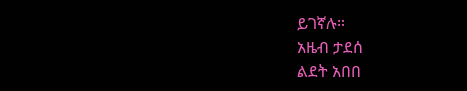ይገኛሉ።
አዜብ ታደሰ
ልደት አበበ